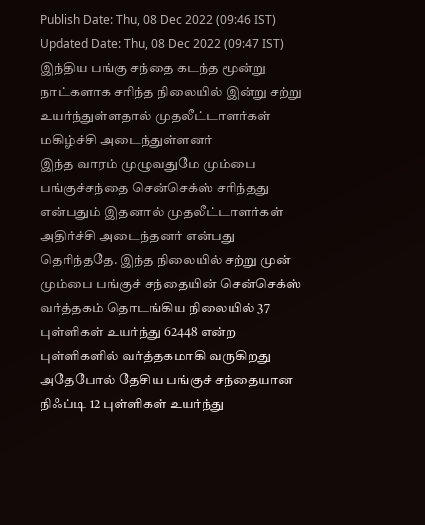Publish Date: Thu, 08 Dec 2022 (09:46 IST)
Updated Date: Thu, 08 Dec 2022 (09:47 IST)
இந்திய பங்கு சந்தை கடந்த மூன்று நாட்களாக சரிந்த நிலையில் இன்று சற்று உயர்ந்துள்ளதால் முதலீட்டாளர்கள் மகிழ்ச்சி அடைந்துள்ளனர்
இந்த வாரம் முழுவதுமே மும்பை பங்குச்சந்தை சென்செக்ஸ் சரிந்தது என்பதும் இதனால் முதலீட்டாளர்கள் அதிர்ச்சி அடைந்தனர் என்பது தெரிந்ததே. இந்த நிலையில் சற்று முன் மும்பை பங்குச் சந்தையின் சென்செக்ஸ் வர்த்தகம் தொடங்கிய நிலையில் 37 புள்ளிகள் உயர்ந்து 62448 என்ற புள்ளிகளில் வர்த்தகமாகி வருகிறது
அதேபோல் தேசிய பங்குச் சந்தையான நிஃப்டி 12 புள்ளிகள் உயர்ந்து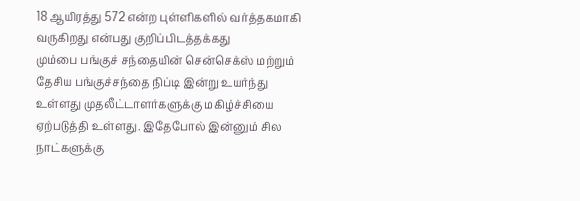18 ஆயிரத்து 572 என்ற புள்ளிகளில் வர்த்தகமாகி வருகிறது என்பது குறிப்பிடத்தக்கது
மும்பை பங்குச் சந்தையின் சென்செக்ஸ் மற்றும் தேசிய பங்குச்சந்தை நிப்டி இன்று உயர்ந்து உள்ளது முதலீட்டாளர்களுக்கு மகிழ்ச்சியை ஏற்படுத்தி உள்ளது. இதேபோல் இன்னும் சில நாட்களுக்கு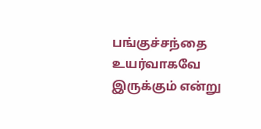பங்குச்சந்தை உயர்வாகவே இருக்கும் என்று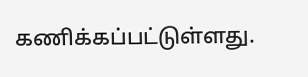கணிக்கப்பட்டுள்ளது.